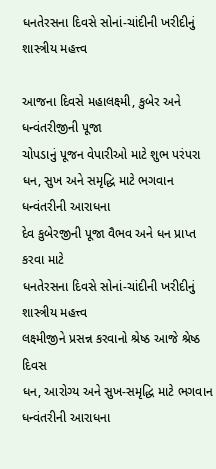ધનતેરસના દિવસે સોનાં-ચાંદીની ખરીદીનું શાસ્ત્રીય મહત્ત્વ

આજના દિવસે મહાલક્ષ્મી, કુબેર અને ધન્વંતરીજીની પૂજા
ચોપડાનું પૂજન વેપારીઓ માટે શુભ પરંપરા
ધન, સુખ અને સમૃદ્ધિ માટે ભગવાન ધન્વંતરીની આરાધના
દેવ કુબેરજીની પૂજા વૈભવ અને ધન પ્રાપ્ત કરવા માટે
ધનતેરસના દિવસે સોનાં-ચાંદીની ખરીદીનું શાસ્ત્રીય મહત્ત્વ
લક્ષ્મીજીને પ્રસન્ન કરવાનો શ્રેષ્ઠ આજે શ્રેષ્ઠ દિવસ
ધન, આરોગ્ય અને સુખ-સમૃદ્ધિ માટે ભગવાન ધન્વંતરીની આરાધના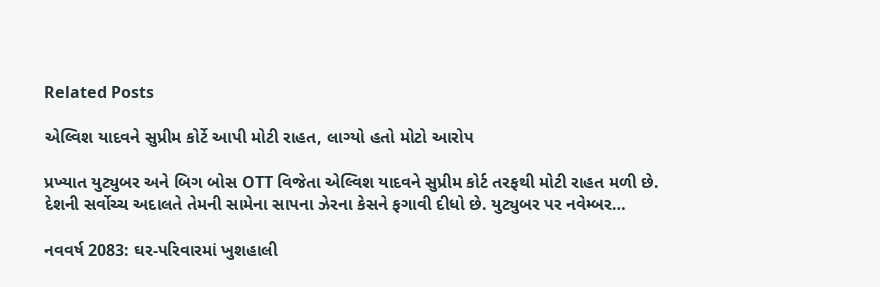Related Posts

એલ્વિશ યાદવને સુપ્રીમ કોર્ટે આપી મોટી રાહત, લાગ્યો હતો મોટો આરોપ

પ્રખ્યાત યુટ્યુબર અને બિગ બોસ OTT વિજેતા એલ્વિશ યાદવને સુપ્રીમ કોર્ટ તરફથી મોટી રાહત મળી છે. દેશની સર્વોચ્ચ અદાલતે તેમની સામેના સાપના ઝેરના કેસને ફગાવી દીધો છે. યુટ્યુબર પર નવેમ્બર…

નવવર્ષ 2083: ઘર-પરિવારમાં ખુશહાલી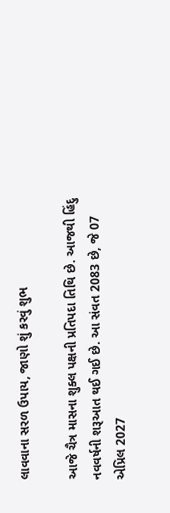લાવવાના સરળ ઉપાય, જાણો શું કરવું શુભ

આજે ચૈત્ર માસના શુક્લ પક્ષની પ્રતિપદા તિથિ છે. આજથી હિંદુ નવવર્ષની શરૂઆત થઈ ગઈ છે. આ સંવત 2083 છે, જે 07 એપ્રિલ 2027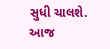સુધી ચાલશે. આજ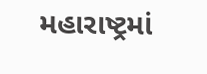મહારાષ્ટ્રમાં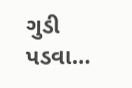ગુડી પડવા…